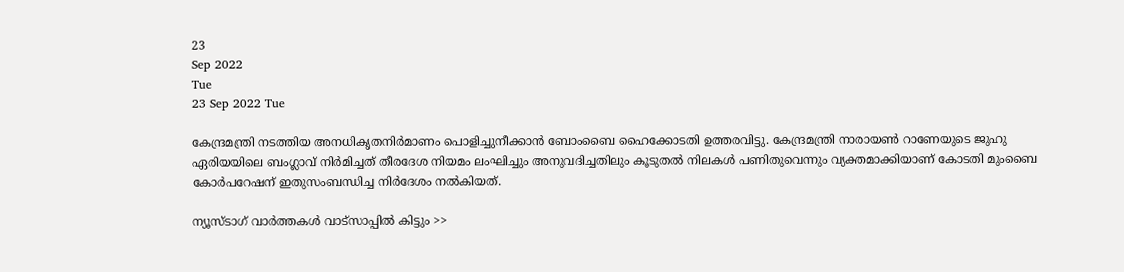23
Sep 2022
Tue
23 Sep 2022 Tue

കേന്ദ്രമന്ത്രി നടത്തിയ അനധികൃതനിർമാണം പൊളിച്ചുനീക്കാൻ ബോംബൈ ഹൈക്കോടതി ഉത്തരവിട്ടു. കേന്ദ്രമന്ത്രി നാരായൺ റാണേയുടെ ജുഹു ഏരിയയിലെ ബംഗ്ലാവ് നിർമിച്ചത് തീരദേശ നിയമം ലംഘിച്ചും അനുവദിച്ചതിലും കൂടുതൽ നിലകൾ പണിതുവെന്നും വ്യക്തമാക്കിയാണ് കോടതി മുംബൈ കോർപറേഷന് ഇതുസംബന്ധിച്ച നിർദേശം നൽകിയത്.

ന്യൂസ്ടാഗ് വാര്‍ത്തകള്‍ വാട്‌സാപ്പില്‍ കിട്ടും >>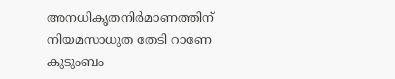അനധികൃതനിർമാണത്തിന് നിയമസാധുത തേടി റാണേ കുടുംബം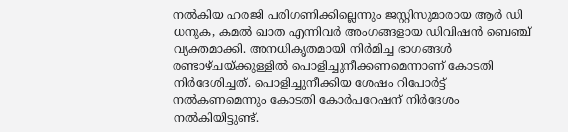നൽകിയ ഹരജി പരിഗണിക്കില്ലെന്നും ജസ്റ്റിസുമാരായ ആർ ഡി ധനുക, കമൽ ഖാത എന്നിവർ അംഗങ്ങളായ ഡിവിഷൻ ബെഞ്ച് വ്യക്തമാക്കി. അനധികൃതമായി നിർമിച്ച ഭാഗങ്ങൾ രണ്ടാഴ്ചയ്ക്കുള്ളിൽ പൊളിച്ചുനീക്കണമെന്നാണ് കോടതി നിർദേശിച്ചത്. പൊളിച്ചുനീക്കിയ ശേഷം റിപോർട്ട് നൽകണമെന്നും കോടതി കോർപറേഷന് നിർദേശം നൽകിയിട്ടുണ്ട്.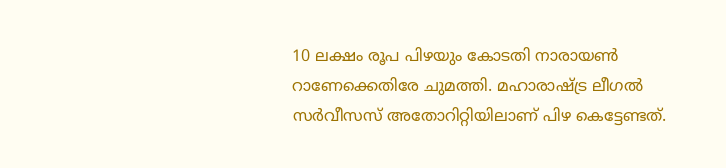10 ലക്ഷം രൂപ പിഴയും കോടതി നാരായൺ റാണേക്കെതിരേ ചുമത്തി. മഹാരാഷ്ട്ര ലീഗൽ സർവീസസ് അതോറിറ്റിയിലാണ് പിഴ കെട്ടേണ്ടത്.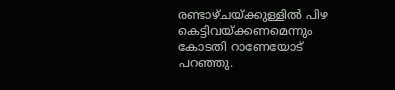രണ്ടാഴ്ചയ്ക്കുള്ളിൽ പിഴ കെട്ടിവയ്ക്കണമെന്നും കോടതി റാണേയോട് പറഞ്ഞു.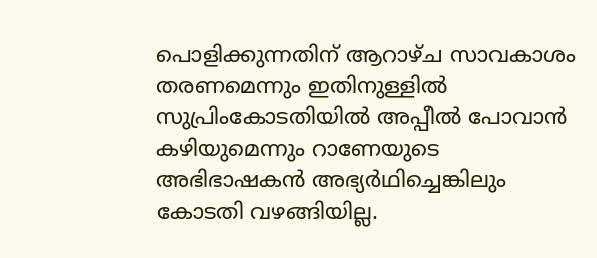പൊളിക്കുന്നതിന് ആറാഴ്ച സാവകാശം തരണമെന്നും ഇതിനുള്ളിൽ സുപ്രിംകോടതിയിൽ അപ്പീൽ പോവാൻ കഴിയുമെന്നും റാണേയുടെ അഭിഭാഷകൻ അഭ്യർഥിച്ചെങ്കിലും കോടതി വഴങ്ങിയില്ല.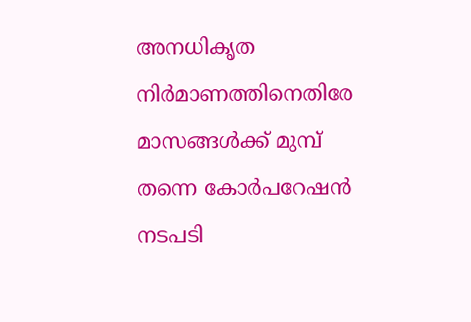അനധികൃത നിർമാണത്തിനെതിരേ മാസങ്ങൾക്ക് മുമ്പ് തന്നെ കോർപറേഷൻ നടപടി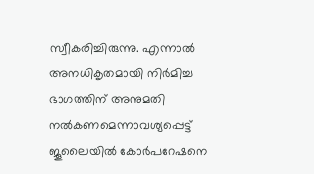സ്വീകരിച്ചിരുന്നു. എന്നാൽ അനധികൃതമായി നിർമിച്ച ഭാഗത്തിന് അനുമതി നൽകണമെന്നാവശ്യപ്പെട്ട് ജൂലൈയിൽ കോർപറേഷനെ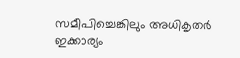സമീപിച്ചെങ്കിലും അധികൃതർ ഇക്കാര്യം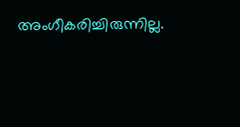അംഗീകരിച്ചിരുന്നില്ല.